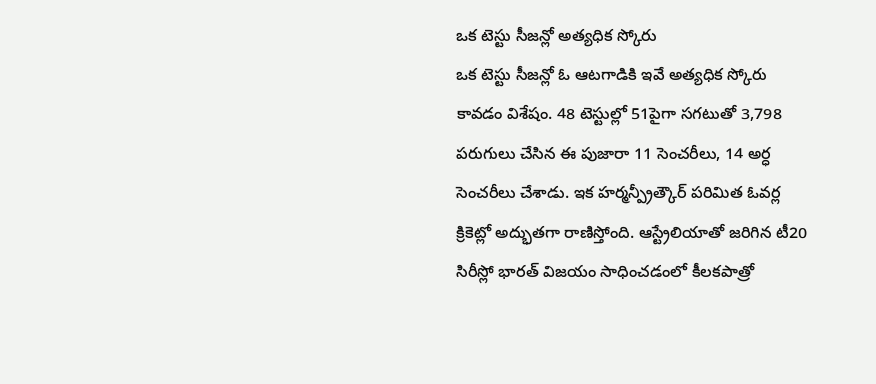ఒక టెస్టు సీజన్లో అత్యధిక స్కోరు
ఒక టెస్టు సీజన్లో ఓ ఆటగాడికి ఇవే అత్యధిక స్కోరు కావడం విశేషం. 48 టెస్టుల్లో 51పైగా సగటుతో 3,798 పరుగులు చేసిన ఈ పుజారా 11 సెంచరీలు, 14 అర్ధ సెంచరీలు చేశాడు. ఇక హర్మన్ప్రీత్కౌర్ పరిమిత ఓవర్ల క్రికెట్లో అద్భుతగా రాణిస్తోంది. ఆస్ట్రేలియాతో జరిగిన టీ20 సిరీస్లో భారత్ విజయం సాధించడంలో కీలకపాత్రో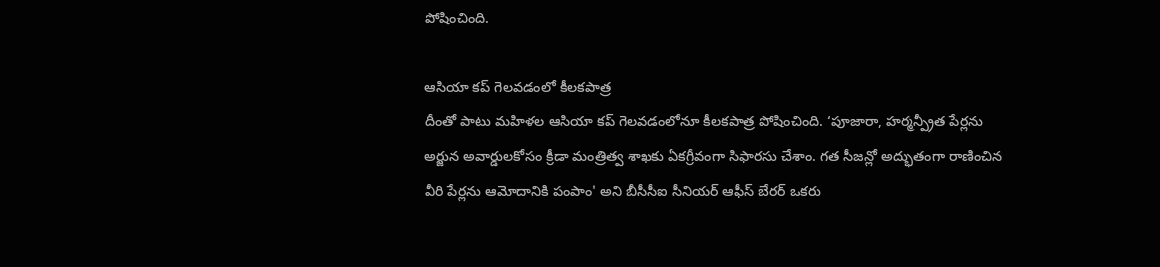పోషించింది.

ఆసియా కప్ గెలవడంలో కీలకపాత్ర
దీంతో పాటు మహిళల ఆసియా కప్ గెలవడంలోనూ కీలకపాత్ర పోషించింది. ‘పూజారా, హర్మన్ప్రీత పేర్లను అర్జున అవార్డులకోసం క్రీడా మంత్రిత్వ శాఖకు ఏకగ్రీవంగా సిఫారసు చేశాం. గత సీజన్లో అద్భుతంగా రాణించిన వీరి పేర్లను ఆమోదానికి పంపాం' అని బీసీసీఐ సీనియర్ ఆఫీస్ బేరర్ ఒకరు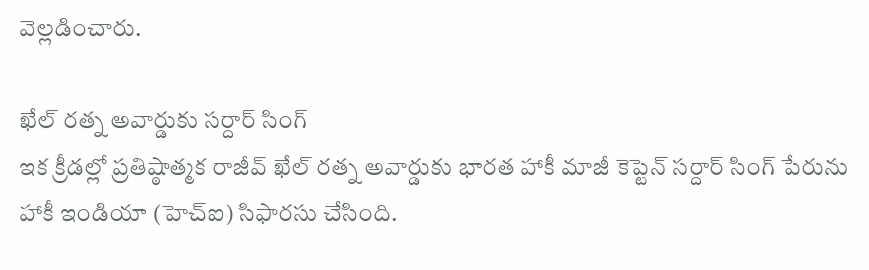వెల్లడించారు.

ఖేల్ రత్న అవార్డుకు సర్దార్ సింగ్
ఇక క్రీడల్లో ప్రతిష్ఠాత్మక రాజీవ్ ఖేల్ రత్న అవార్డుకు భారత హాకీ మాజీ కెప్టెన్ సర్దార్ సింగ్ పేరును హాకీ ఇండియా (హెచ్ఐ) సిఫారసు చేసింది.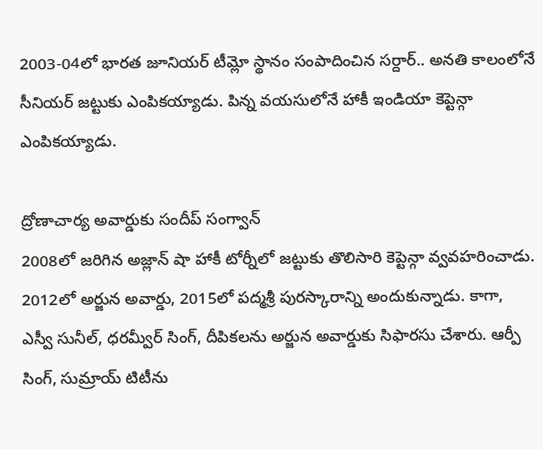2003-04లో భారత జూనియర్ టీమ్లో స్థానం సంపాదించిన సర్దార్.. అనతి కాలంలోనే సీనియర్ జట్టుకు ఎంపికయ్యాడు. పిన్న వయసులోనే హాకీ ఇండియా కెప్టెన్గా ఎంపికయ్యాడు.

ద్రోణాచార్య అవార్డుకు సందీప్ సంగ్వాన్
2008లో జరిగిన అజ్లాన్ షా హాకీ టోర్నీలో జట్టుకు తొలిసారి కెప్టెన్గా వ్వవహరించాడు. 2012లో అర్జున అవార్డు, 2015లో పద్మశ్రీ పురస్కారాన్ని అందుకున్నాడు. కాగా, ఎస్వీ సునీల్, ధరమ్వీర్ సింగ్, దీపికలను అర్జున అవార్డుకు సిఫారసు చేశారు. ఆర్పీ సింగ్, సుమ్రాయ్ టిటీను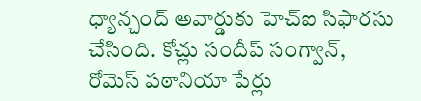ధ్యాన్చంద్ అవార్డుకు హెచ్ఐ సిఫారసు చేసింది. కోచ్లు సందీప్ సంగ్వాన్, రోమెస్ పఠానియా పేర్లు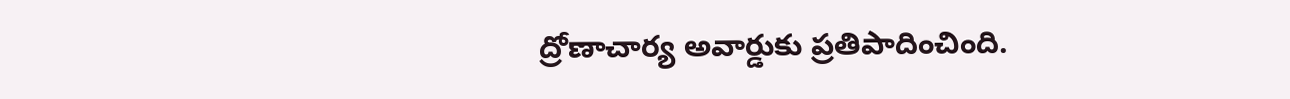ద్రోణాచార్య అవార్డుకు ప్రతిపాదించింది.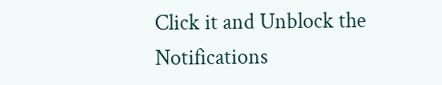Click it and Unblock the Notifications